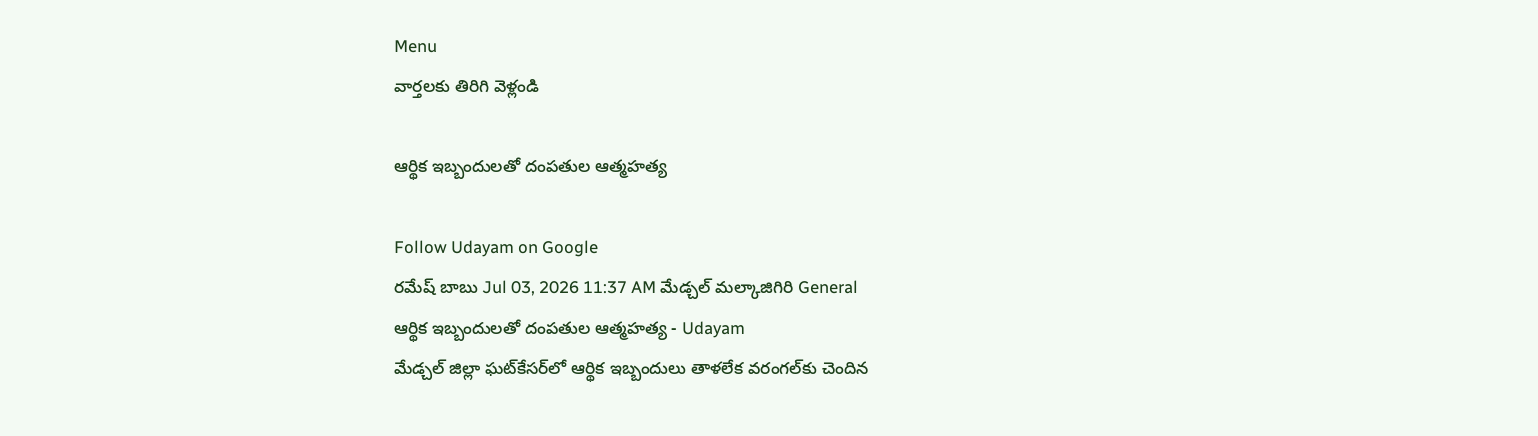Menu
వార్తలకు తిరిగి వెళ్లండి

ఆర్థిక ఇబ్బందులతో దంపతుల ఆత్మహత్య

Follow Udayam on Google
రమేష్ బాబు Jul 03, 2026 11:37 AM మేడ్చల్ మల్కాజిగిరి General
ఆర్థిక ఇబ్బందులతో దంపతుల ఆత్మహత్య - Udayam
మేడ్చల్ జిల్లా ఘట్‌కేసర్‌లో ఆర్థిక ఇబ్బందులు తాళలేక వరంగల్‌కు చెందిన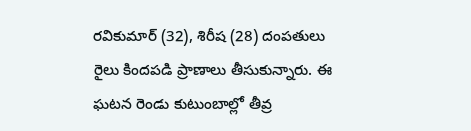రవికుమార్ (32), శిరీష (28) దంపతులు రైలు కిందపడి ప్రాణాలు తీసుకున్నారు. ఈ ఘటన రెండు కుటుంబాల్లో తీవ్ర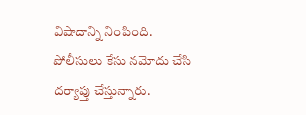విషాదాన్ని నింపింది. పోలీసులు కేసు నమోదు చేసి దర్యాప్తు చేస్తున్నారు.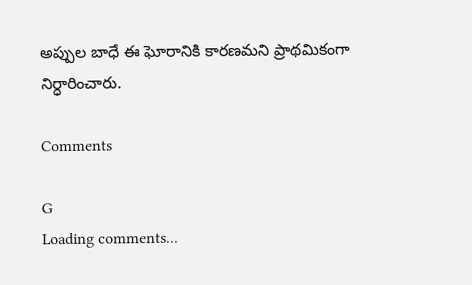అప్పుల బాధే ఈ ఘోరానికి కారణమని ప్రాథమికంగా నిర్ధారించారు.

Comments

G
Loading comments...